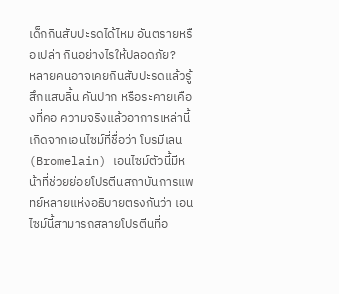เด็กกินสับปะรดได้ไหม อันตรายหรือเปล่า กินอย่างไรให้ปลอดภัย?
หลายคนอาจเคยกินสับปะรดแล้วรู้สึกแสบลิ้น คันปาก หรือระคายเคืองที่คอ ความจริงแล้วอาการเหล่านี้เกิดจากเอนไซม์ที่ชื่อว่า โบรมีเลน (Bromelain) เอนไซม์ตัวนี้มีหน้าที่ช่วยย่อยโปรตีนสถาบันการแพทย์หลายแห่งอธิบายตรงกันว่า เอนไซม์นี้สามารถสลายโปรตีนที่อ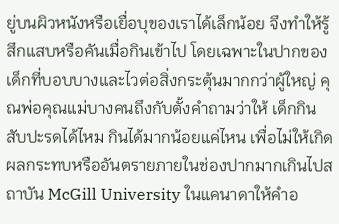ยู่บนผิวหนังหรือเยื่อบุของเราได้เล็กน้อย จึงทำให้รู้สึกแสบหรือคันเมื่อกินเข้าไป โดยเฉพาะในปากของเด็กที่บอบบางและไวต่อสิ่งกระตุ้นมากกว่าผู้ใหญ่ คุณพ่อคุณแม่บางคนถึงกับตั้งคำถามว่าให้ เด็กกินสับปะรดได้ไหม กินได้มากน้อยแค่ไหน เพื่อไม่ให้เกิดผลกระทบหรืออันตรายภายในช่องปากมากเกินไปสถาบัน McGill University ในแคนาดาให้คำอ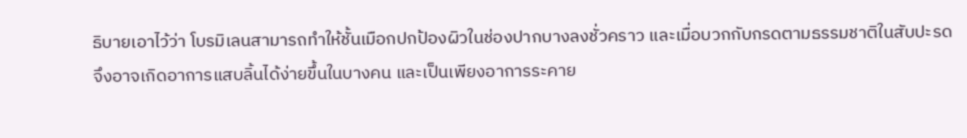ธิบายเอาไว้ว่า โบรมิเลนสามารถทำให้ชั้นเมือกปกป้องผิวในช่องปากบางลงชั่วคราว และเมื่อบวกกับกรดตามธรรมชาติในสับปะรด จึงอาจเกิดอาการแสบลิ้นได้ง่ายขึ้นในบางคน และเป็นเพียงอาการระคาย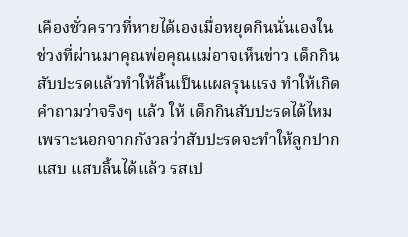เคืองชั่วคราวที่หายได้เองเมื่อหยุดกินนั่นเองในช่วงที่ผ่านมาคุณพ่อคุณแม่อาจเห็นข่าว เด็กกินสับปะรดแล้วทำให้ลิ้นเป็นแผลรุนแรง ทำให้เกิดคำถามว่าจริงๆ แล้ว ให้ เด็กกินสับปะรดได้ไหม เพราะนอกจากกังวลว่าสับปะรดจะทำให้ลูกปากแสบ แสบลิ้นได้แล้ว รสเป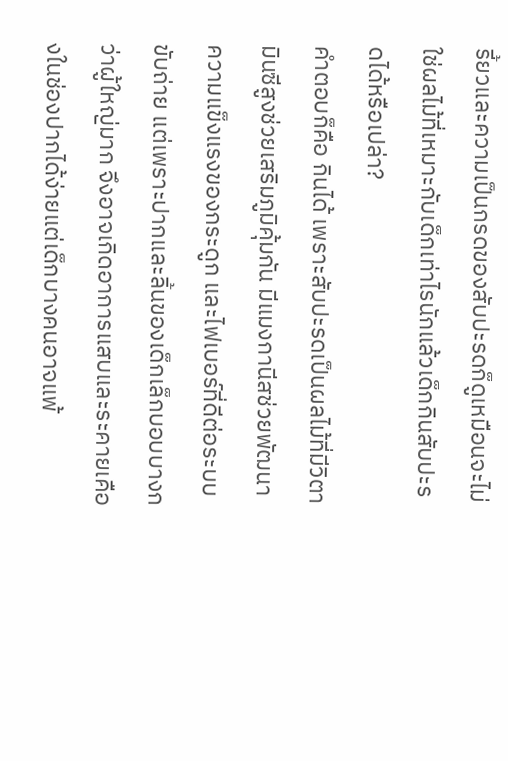รี้ยวและความเป็นกรดของสับปะรดก็ดูเหมือนจะไม่ใช่ผลไม้ที่เหมาะกับเด็กเท่าไรนักแล้วเด็กกินสับปะรดได้หรือเปล่า?
คำตอบก็คือ กินได้ เพราะสับปะรดเป็นผลไม้ที่มีวิตามินซีสูงช่วยเสริมภูมิคุ้มกัน มีแมงกานีสช่วยพัฒนาความแข็งแรงของกระดูก และไฟเบอร์ที่ดีต่อระบบขับถ่าย แต่เพราะปากและลิ้นของเด็กเล็กบอบบางกว่าผู้ใหญ่มาก จึงอาจเกิดอาการแสบและระคายเคืองในช่องปากได้ง่ายแต่เด็กบางคนอาจแพ้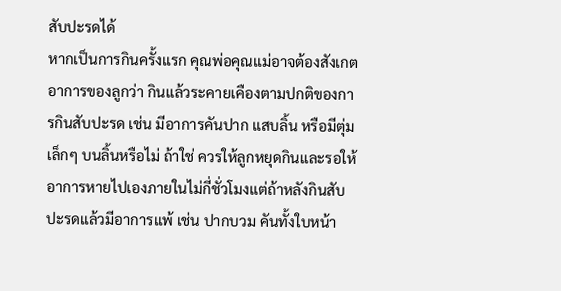สับปะรดได้
หากเป็นการกินครั้งแรก คุณพ่อคุณแม่อาจต้องสังเกตอาการของลูกว่า กินแล้วระคายเคืองตามปกติของการกินสับปะรด เช่น มีอาการคันปาก แสบลิ้น หรือมีตุ่มเล็กๆ บนลิ้นหรือไม่ ถ้าใช่ ควรให้ลูกหยุดกินและรอให้อาการหายไปเองภายในไม่กี่ชั่วโมงแต่ถ้าหลังกินสับปะรดแล้วมีอาการแพ้ เช่น ปากบวม คันทั้งใบหน้า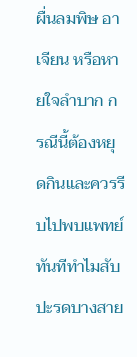ผื่นลมพิษ อาเจียน หรือหายใจลำบาก กรณีนี้ต้องหยุดกินและควรรีบไปพบแพทย์ทันทีทำไมสับปะรดบางสาย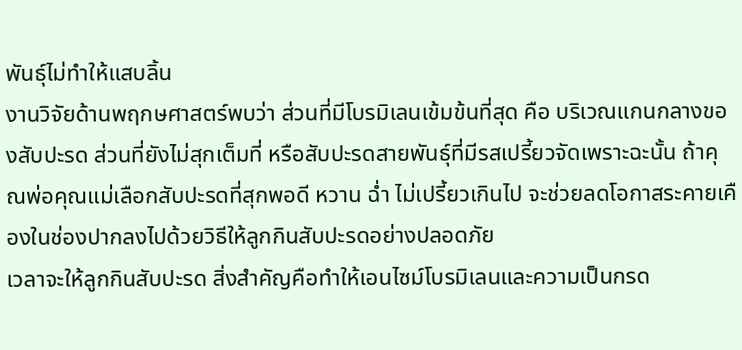พันธุ์ไม่ทำให้แสบลิ้น
งานวิจัยด้านพฤกษศาสตร์พบว่า ส่วนที่มีโบรมิเลนเข้มข้นที่สุด คือ บริเวณแกนกลางของสับปะรด ส่วนที่ยังไม่สุกเต็มที่ หรือสับปะรดสายพันธุ์ที่มีรสเปรี้ยวจัดเพราะฉะนั้น ถ้าคุณพ่อคุณแม่เลือกสับปะรดที่สุกพอดี หวาน ฉ่ำ ไม่เปรี้ยวเกินไป จะช่วยลดโอกาสระคายเคืองในช่องปากลงไปด้วยวิธีให้ลูกกินสับปะรดอย่างปลอดภัย
เวลาจะให้ลูกกินสับปะรด สิ่งสำคัญคือทำให้เอนไซม์โบรมิเลนและความเป็นกรด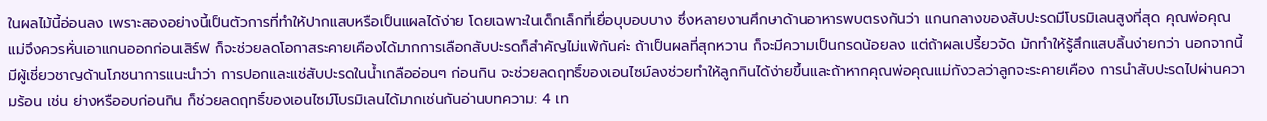ในผลไม้นี้อ่อนลง เพราะสองอย่างนี้เป็นตัวการที่ทำให้ปากแสบหรือเป็นแผลได้ง่าย โดยเฉพาะในเด็กเล็กที่เยื่อบุบอบบาง ซึ่งหลายงานศึกษาด้านอาหารพบตรงกันว่า แกนกลางของสับปะรดมีโบรมิเลนสูงที่สุด คุณพ่อคุณแม่จึงควรหั่นเอาแกนออกก่อนเสิร์ฟ ก็จะช่วยลดโอกาสระคายเคืองได้มากการเลือกสับปะรดก็สำคัญไม่แพ้กันค่ะ ถ้าเป็นผลที่สุกหวาน ก็จะมีความเป็นกรดน้อยลง แต่ถ้าผลเปรี้ยวจัด มักทำให้รู้สึกแสบลิ้นง่ายกว่า นอกจากนี้มีผู้เชี่ยวชาญด้านโภชนาการแนะนำว่า การปอกและแช่สับปะรดในน้ำเกลืออ่อนๆ ก่อนกิน จะช่วยลดฤทธิ์ของเอนไซม์ลงช่วยทำให้ลูกกินได้ง่ายขึ้นและถ้าหากคุณพ่อคุณแม่กังวลว่าลูกจะระคายเคือง การนำสับปะรดไปผ่านความร้อน เช่น ย่างหรืออบก่อนกิน ก็ช่วยลดฤทธิ์ของเอนไซม์โบรมิเลนได้มากเช่นกันอ่านบทความ: 4 เท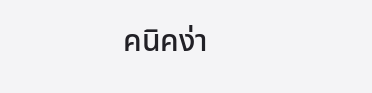คนิคง่า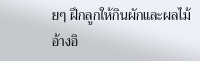ยๆ ฝึกลูกให้กินผักและผลไม้อ้างอิ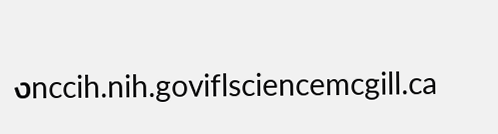งnccih.nih.goviflsciencemcgill.ca